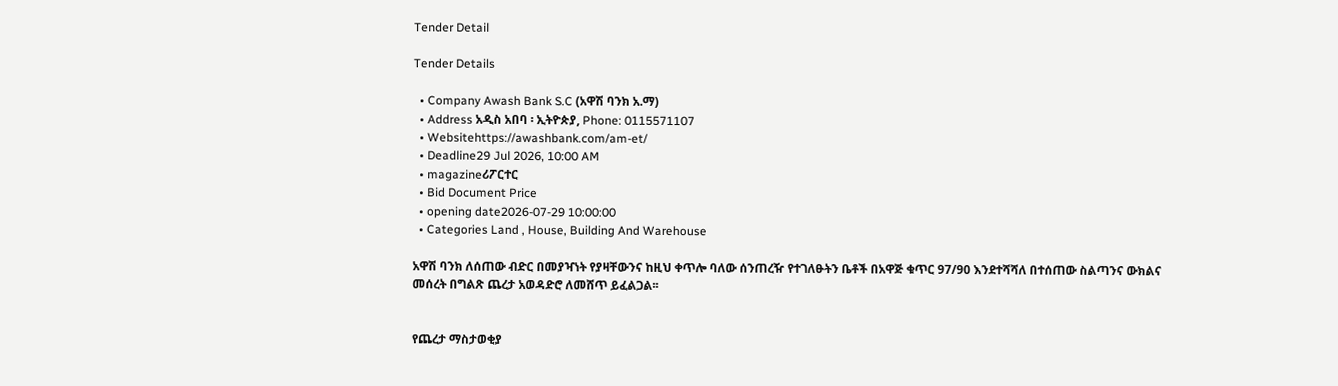Tender Detail

Tender Details

  • Company Awash Bank S.C (አዋሽ ባንክ አ.ማ)
  • Address አዲስ አበባ ፡ ኢትዮጵያ, Phone: 0115571107
  • Websitehttps://awashbank.com/am-et/
  • Deadline29 Jul 2026, 10:00 AM
  • magazineሪፖርተር
  • Bid Document Price
  • opening date2026-07-29 10:00:00
  • Categories Land , House, Building And Warehouse

አዋሽ ባንክ ለሰጠው ብድር በመያዣነት የያዛቸውንና ከዚህ ቀጥሎ ባለው ሰንጠረዥ የተገለፁትን ቤቶች በአዋጅ ቁጥር 97/90 እንደተሻሻለ በተሰጠው ስልጣንና ውክልና መሰረት በግልጽ ጨረታ አወዳድሮ ለመሸጥ ይፈልጋል፡፡


የጨረታ ማስታወቂያ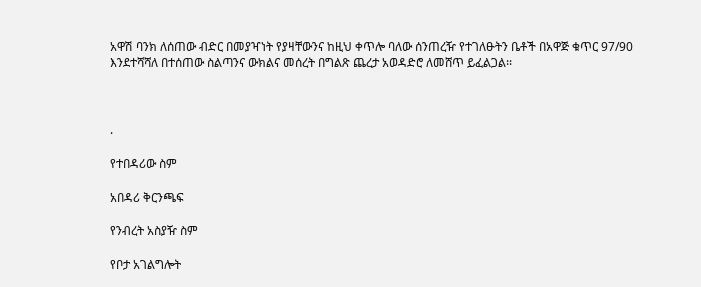አዋሽ ባንክ ለሰጠው ብድር በመያዣነት የያዛቸውንና ከዚህ ቀጥሎ ባለው ሰንጠረዥ የተገለፁትን ቤቶች በአዋጅ ቁጥር 97/90 እንደተሻሻለ በተሰጠው ስልጣንና ውክልና መሰረት በግልጽ ጨረታ አወዳድሮ ለመሸጥ ይፈልጋል፡፡



.

የተበዳሪው ስም

አበዳሪ ቅርንጫፍ

የንብረት አስያዥ ስም

የቦታ አገልግሎት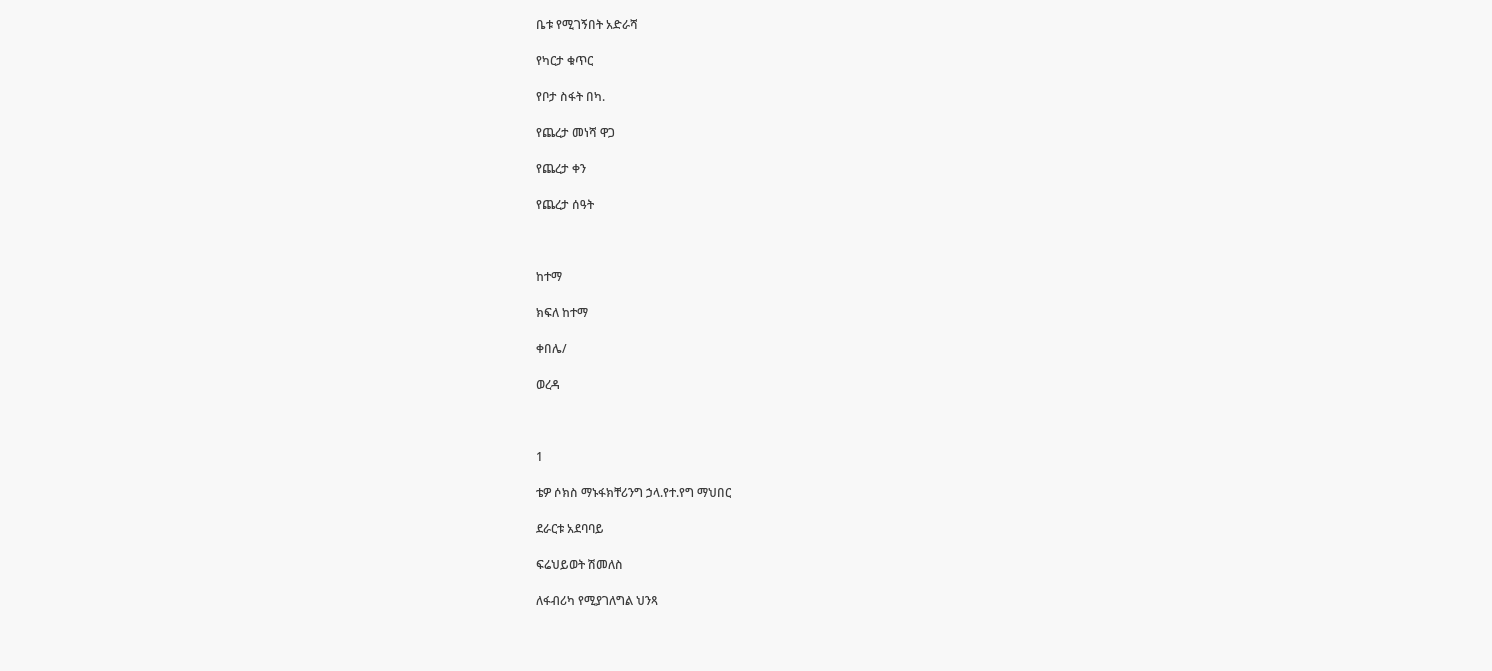ቤቱ የሚገኝበት አድራሻ

የካርታ ቁጥር

የቦታ ስፋት በካ.

የጨረታ መነሻ ዋጋ

የጨረታ ቀን

የጨረታ ሰዓት



ከተማ

ክፍለ ከተማ

ቀበሌ/

ወረዳ



1

ቴዎ ሶክስ ማኑፋክቸሪንግ ኃላ.የተ.የግ ማህበር

ደራርቱ አደባባይ

ፍሬህይወት ሽመለስ

ለፋብሪካ የሚያገለግል ህንጻ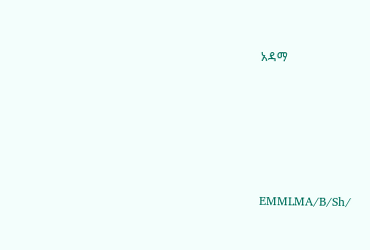አዳማ







EMMLMA/B/Sh/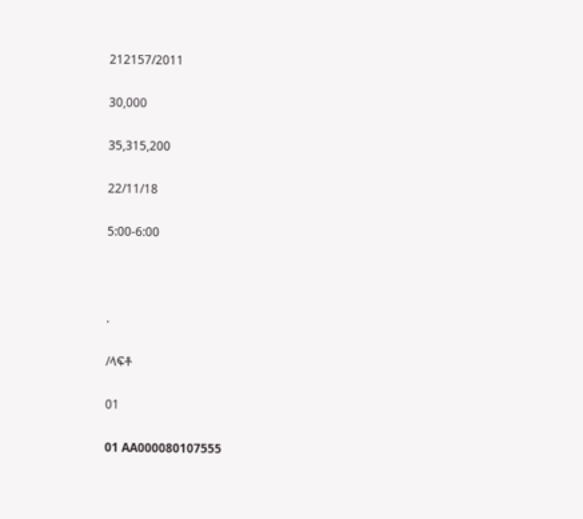212157/2011

30,000

35,315,200

22/11/18

5:00-6:00



.

/ላፍቶ

01

01 AA000080107555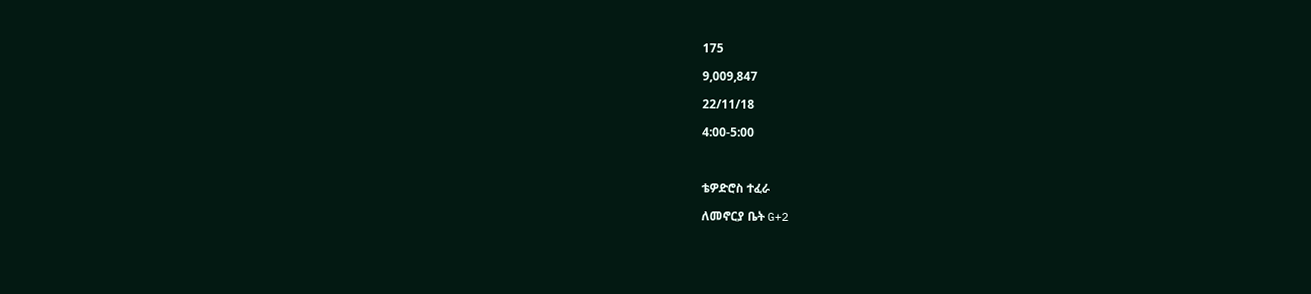175

9,009,847

22/11/18

4:00-5:00



ቴዎድሮስ ተፈራ

ለመኖርያ ቤት G+2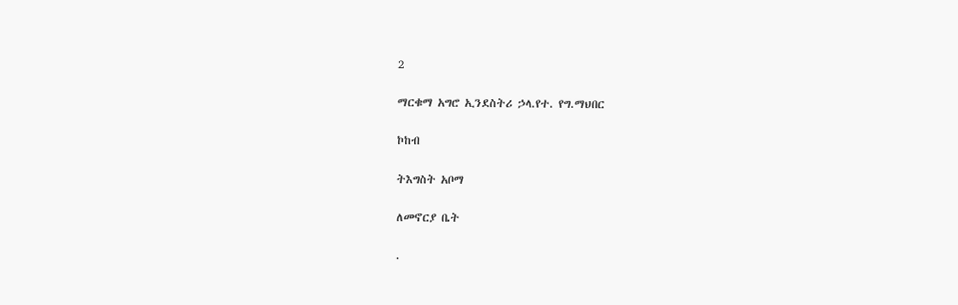2

ማርቁማ አግሮ ኢንደስትሪ ኃላ.የተ. የግ.ማህበር

ኮከብ

ትእግስት አቦማ

ለመኖርያ ቤት

.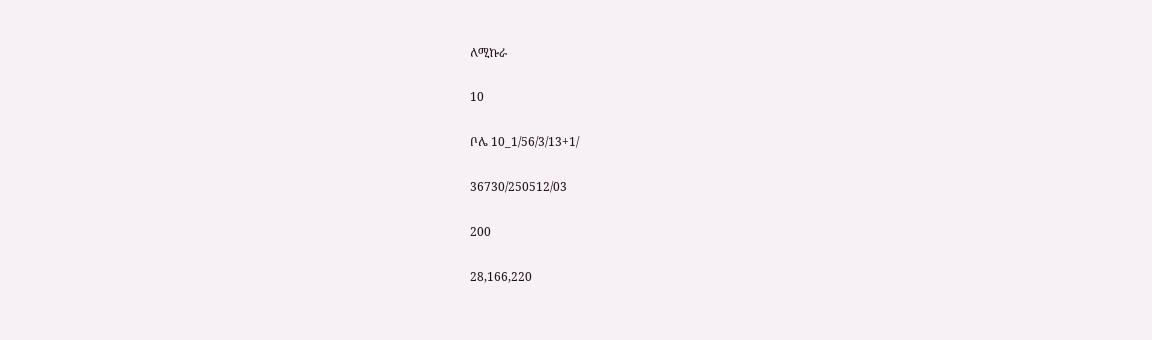ለሚኩራ

10

ቦሌ 10_1/56/3/13+1/

36730/250512/03

200

28,166,220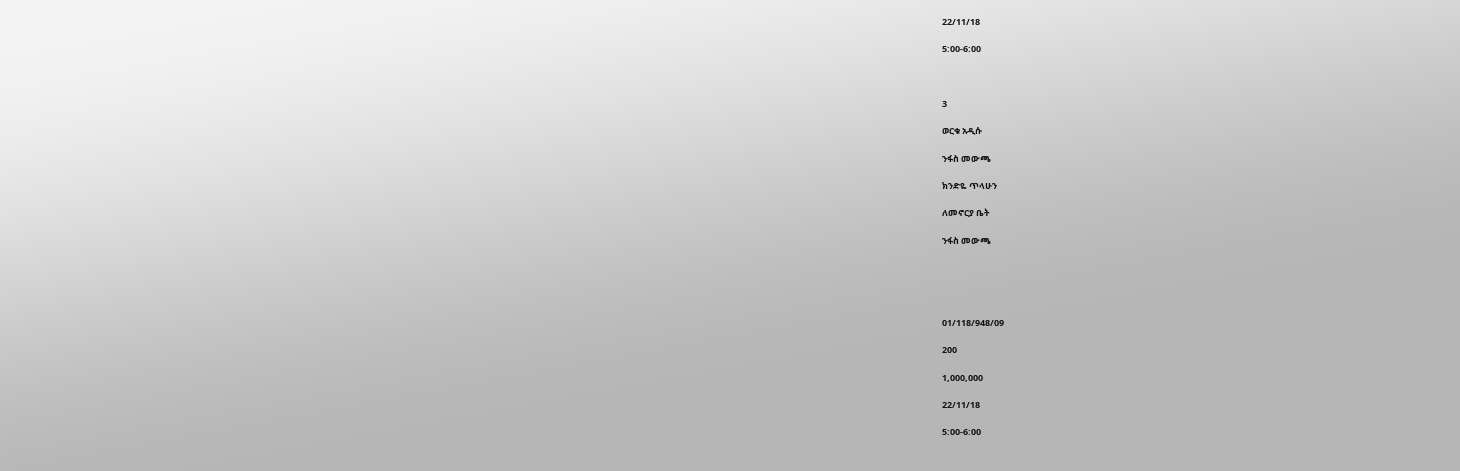22/11/18

5:00-6:00



3

ወርቁ አዲሱ

ንፋስ መውጫ

ክንድዬ ጥላሁን

ለመኖርያ ቤት

ንፋስ መውጫ





01/118/948/09

200

1,000,000

22/11/18

5:00-6:00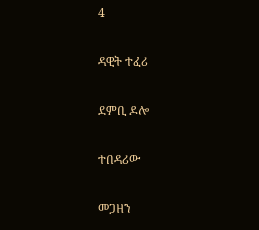4

ዳዊት ተፈሪ

ደምቢ ዶሎ

ተበዳሪው

መጋዘን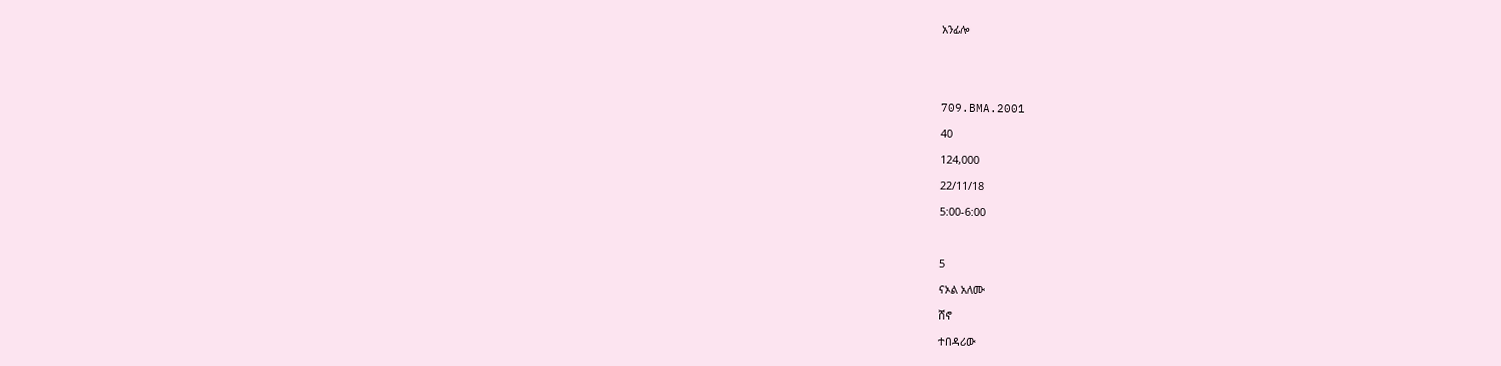አንፊሎ





709.BMA.2001

40

124,000

22/11/18

5:00-6:00



5

ናኦል አለሙ

ሸኖ

ተበዳሪው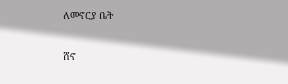ለመኖርያ ቤት

ሸኖ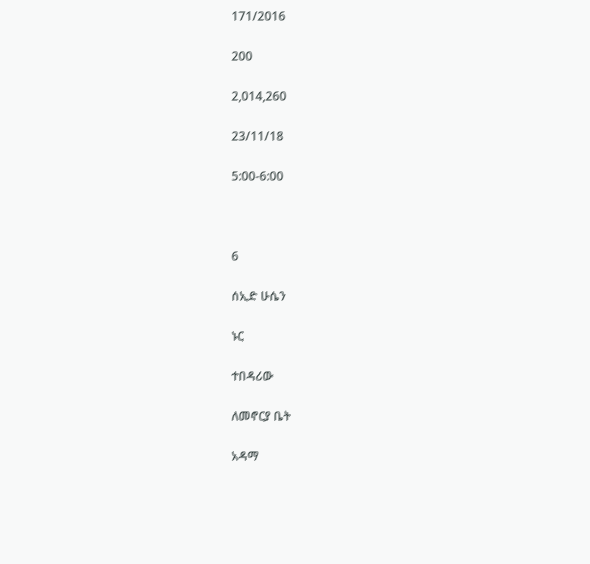171/2016

200

2,014,260

23/11/18

5:00-6:00



6

ሰኢድ ሁሴን

ኑር

ተበዳሪው

ለመኖርያ ቤት

አዳማ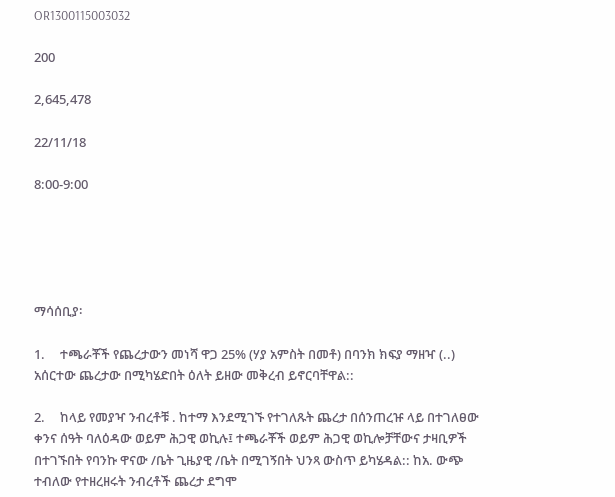OR1300115003032

200

2,645,478

22/11/18

8:00-9:00





ማሳሰቢያ፡

1.     ተጫራቾች የጨረታውን መነሻ ዋጋ 25% (ሃያ አምስት በመቶ) በባንክ ክፍያ ማዘዣ (..) አሰርተው ጨረታው በሚካሄድበት ዕለት ይዘው መቅረብ ይኖርባቸዋል::

2.     ከላይ የመያዣ ንብረቶቹ . ከተማ እንደሚገኙ የተገለጹት ጨረታ በሰንጠረዡ ላይ በተገለፀው ቀንና ሰዓት ባለዕዳው ወይም ሕጋዊ ወኪሉ፤ ተጫራቾች ወይም ሕጋዊ ወኪሎቻቸውና ታዛቢዎች በተገኙበት የባንኩ ዋናው /ቤት ጊዜያዊ /ቤት በሚገኝበት ህንጻ ውስጥ ይካሄዳል:: ከአ. ውጭ ተብለው የተዘረዘሩት ንብረቶች ጨረታ ደግሞ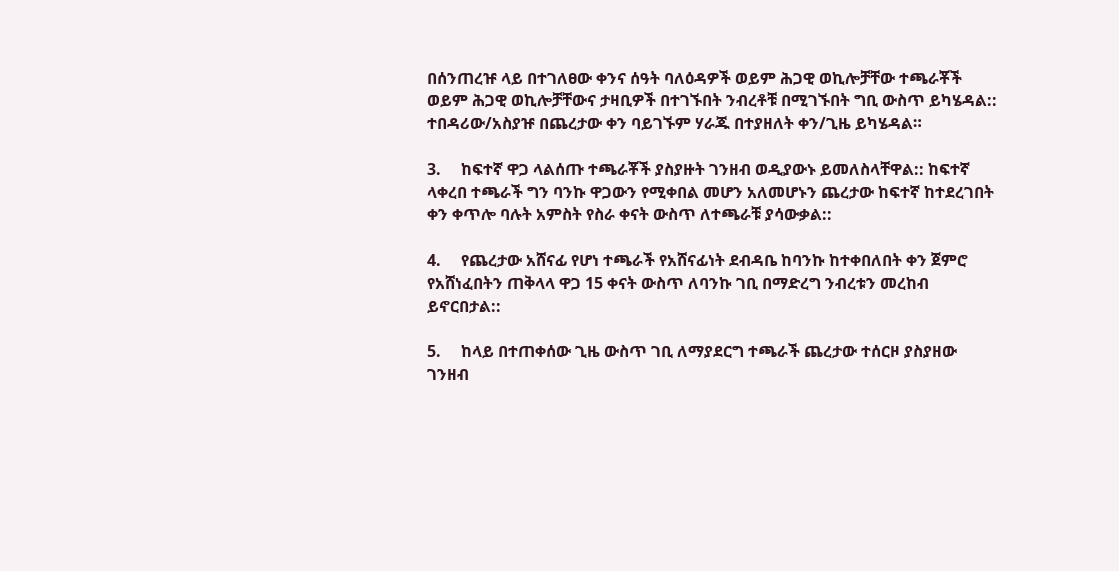በሰንጠረዡ ላይ በተገለፀው ቀንና ሰዓት ባለዕዳዎች ወይም ሕጋዊ ወኪሎቻቸው ተጫራቾች ወይም ሕጋዊ ወኪሎቻቸውና ታዛቢዎች በተገኙበት ንብረቶቹ በሚገኙበት ግቢ ውስጥ ይካሄዳል:: ተበዳሪው/አስያዡ በጨረታው ቀን ባይገኙም ሃራጁ በተያዘለት ቀን/ጊዜ ይካሄዳል።

3.     ከፍተኛ ዋጋ ላልሰጡ ተጫራቾች ያስያዙት ገንዘብ ወዲያውኑ ይመለስላቸዋል:: ከፍተኛ ላቀረበ ተጫራች ግን ባንኩ ዋጋውን የሚቀበል መሆን አለመሆኑን ጨረታው ከፍተኛ ከተደረገበት ቀን ቀጥሎ ባሉት አምስት የስራ ቀናት ውስጥ ለተጫራቹ ያሳውቃል::

4.     የጨረታው አሸናፊ የሆነ ተጫራች የአሸናፊነት ደብዳቤ ከባንኩ ከተቀበለበት ቀን ጀምሮ የአሸነፈበትን ጠቅላላ ዋጋ 15 ቀናት ውስጥ ለባንኩ ገቢ በማድረግ ንብረቱን መረከብ ይኖርበታል::

5.     ከላይ በተጠቀሰው ጊዜ ውስጥ ገቢ ለማያደርግ ተጫራች ጨረታው ተሰርዞ ያስያዘው ገንዘብ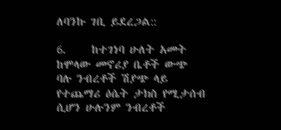ለባንኩ ገቢ ይደረጋል::

6.     ከተገነባ ሁለት አመት ከሞላው መኖሪያ ቤቶች ውጭ ባሉ ንብረቶች ሽያጭ ላይ የተጨማሪ ዕሴት ታክስ የሚታሰብ ሲሆን ሁሉንም ንብረቶች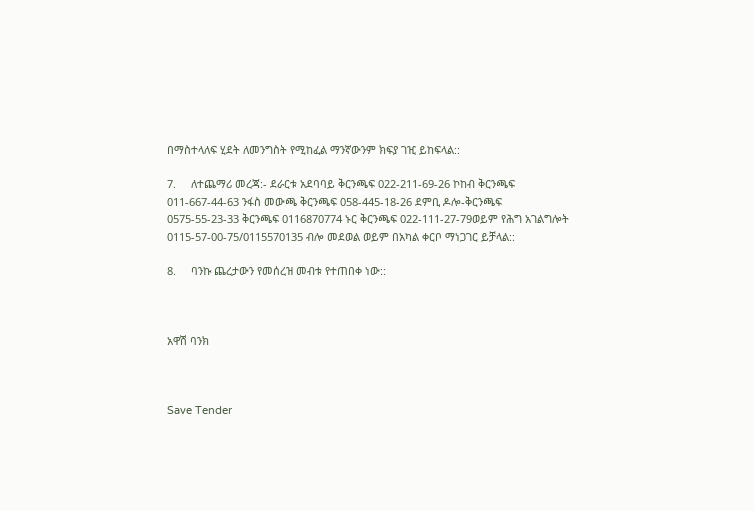በማስተላለፍ ሂደት ለመንግስት የሚከፈል ማንኛውንም ክፍያ ገዢ ይከፍላል::

7.     ለተጨማሪ መረጃ:- ደራርቱ አደባባይ ቅርንጫፍ 022-211-69-26 ኮከብ ቅርንጫፍ 011-667-44-63 ንፋስ መውጫ ቅርንጫፍ 058-445-18-26 ደምቢ ዶሎ-ቅርንጫፍ 0575-55-23-33 ቅርንጫፍ 0116870774 ኑር ቅርንጫፍ 022-111-27-79ወይም የሕግ አገልግሎት 0115-57-00-75/0115570135 ብሎ መደወል ወይም በአካል ቀርቦ ማነጋገር ይቻላል::

8.     ባንኩ ጨረታውን የመሰረዝ መብቱ የተጠበቀ ነው::



አዋሽ ባንክ



Save Tender